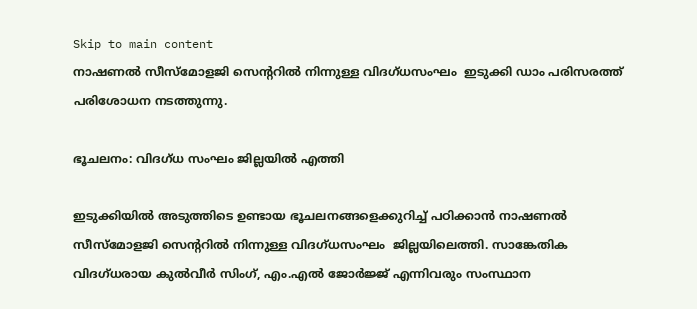Skip to main content
നാഷണല്‍ സീസ്‌മോളജി സെന്ററില്‍ നിന്നുള്ള വിദഗ്ധസംഘം  ഇടുക്കി ഡാം പരിസരത്ത് പരിശോധന നടത്തുന്നു.

ഭൂചലനം: വിദഗ്ധ സംഘം ജില്ലയില്‍ എത്തി

ഇടുക്കിയില്‍ അടുത്തിടെ ഉണ്ടായ ഭൂചലനങ്ങളെക്കുറിച്ച് പഠിക്കാന്‍ നാഷണല്‍ സീസ്‌മോളജി സെന്ററില്‍ നിന്നുള്ള വിദഗ്ധസംഘം  ജില്ലയിലെത്തി. സാങ്കേതിക വിദഗ്ധരായ കുല്‍വീര്‍ സിംഗ്, എം.എല്‍ ജോര്‍ജ്ജ് എന്നിവരും സംസ്ഥാന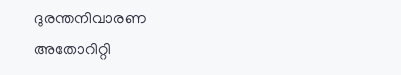ദുരന്തനിവാരണ അതോറിറ്റി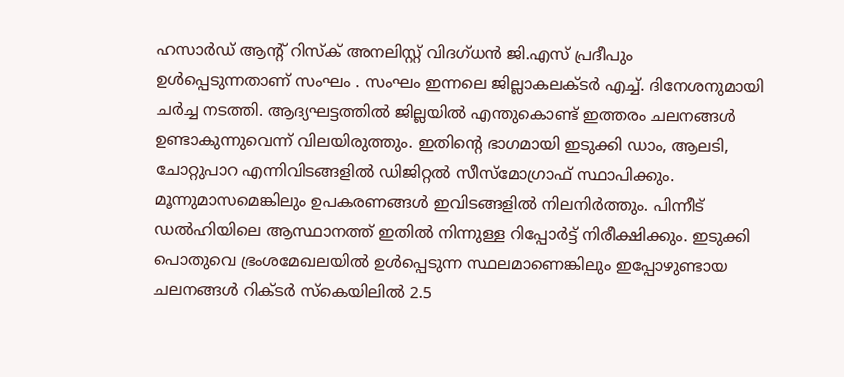ഹസാര്‍ഡ് ആന്റ് റിസ്‌ക് അനലിസ്റ്റ് വിദഗ്ധന്‍ ജി.എസ് പ്രദീപും  ഉള്‍പ്പെടുന്നതാണ് സംഘം . സംഘം ഇന്നലെ ജില്ലാകലക്ടര്‍ എച്ച്. ദിനേശനുമായി ചര്‍ച്ച നടത്തി. ആദ്യഘട്ടത്തില്‍ ജില്ലയില്‍ എന്തുകൊണ്ട് ഇത്തരം ചലനങ്ങള്‍ ഉണ്ടാകുന്നുവെന്ന് വിലയിരുത്തും. ഇതിന്റെ ഭാഗമായി ഇടുക്കി ഡാം, ആലടി, ചോറ്റുപാറ എന്നിവിടങ്ങളില്‍ ഡിജിറ്റല്‍ സീസ്‌മോഗ്രാഫ് സ്ഥാപിക്കും. മൂന്നുമാസമെങ്കിലും ഉപകരണങ്ങള്‍ ഇവിടങ്ങളില്‍ നിലനിര്‍ത്തും. പിന്നീട് ഡല്‍ഹിയിലെ ആസ്ഥാനത്ത് ഇതില്‍ നിന്നുള്ള റിപ്പോര്‍ട്ട് നിരീക്ഷിക്കും. ഇടുക്കി പൊതുവെ ഭ്രംശമേഖലയില്‍ ഉള്‍പ്പെടുന്ന സ്ഥലമാണെങ്കിലും ഇപ്പോഴുണ്ടായ ചലനങ്ങള്‍ റിക്ടര്‍ സ്‌കെയിലില്‍ 2.5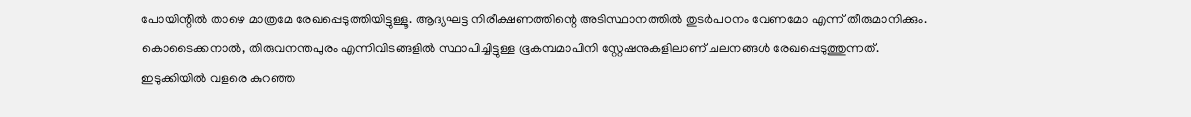പോയിന്റില്‍ താഴെ മാത്രമേ രേഖപ്പെടുത്തിയിട്ടുള്ളൂ. ആദ്യഘട്ട നിരീക്ഷണത്തിന്റെ അടിസ്ഥാനത്തില്‍ തുടര്‍പഠനം വേണമോ എന്ന് തീരുമാനിക്കും. കൊടൈക്കനാല്‍, തിരുവനന്തപുരം എന്നിവിടങ്ങളില്‍ സ്ഥാപിച്ചിട്ടുള്ള ഭൂകമ്പമാപിനി സ്റ്റേഷനുകളിലാണ് ചലനങ്ങള്‍ രേഖപ്പെടുത്തുന്നത്. ഇടുക്കിയില്‍ വളരെ കുറഞ്ഞ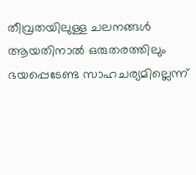തീവ്രതയിലുള്ള ചലനങ്ങള്‍ ആയതിനാല്‍ ഒരുതരത്തിലും ഭയപ്പെടേണ്ട സാഹചര്യമില്ലെന്ന്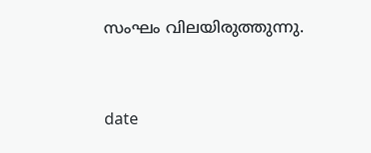സംഘം വിലയിരുത്തുന്നു.


date